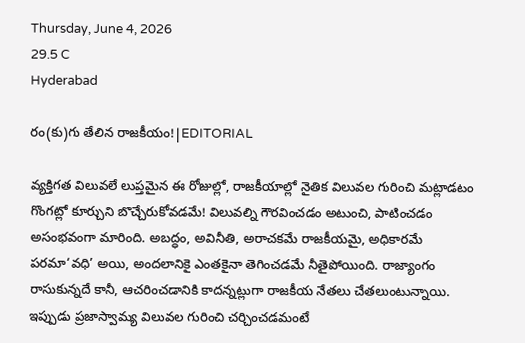Thursday, June 4, 2026
29.5 C
Hyderabad

రం(కు)గు తేలిన రాజకీయం!|EDITORIAL

వ్యక్తిగత విలువలే లుప్తమైన ఈ రోజుల్లో, రాజకీయాల్లో నైతిక విలువల గురించి మట్లాడటం గొంగట్లో కూర్చుని బొచ్చేరుకోవడమే! విలువల్ని గౌరవించడం అటుంచి, పాటించడం అసంభవంగా మారింది. అబద్ధం, అవినీతి, అరాచకమే రాజకీయమై, అధికారమే పరమా‘వధి’ అయి, అందలానికై ఎంతకైనా తెగించడమే నీతైపోయింది. రాజ్యాంగం రాసుకున్నదే కానీ, ఆచరించడానికి కాదన్నట్లుగా రాజకీయ నేతలు చేతలుంటున్నాయి. ఇప్పుడు ప్రజాస్వామ్య విలువల గురించి చర్చించడమంటే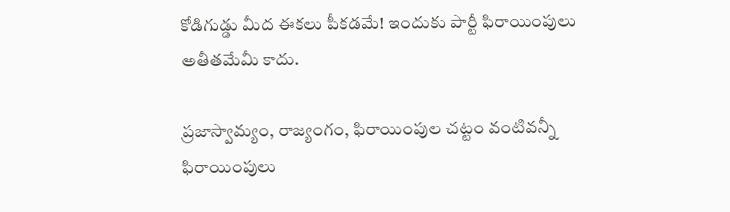కోడిగుడ్డు మీద ఈకలు పీకడమే! ఇందుకు పార్టీ ఫిరాయింపులు అతీతమేమీ కాదు.

ప్రజాస్వామ్యం, రాజ్యంగం, ఫిరాయింపుల చట్టం వంటివన్నీ ఫిరాయింపులు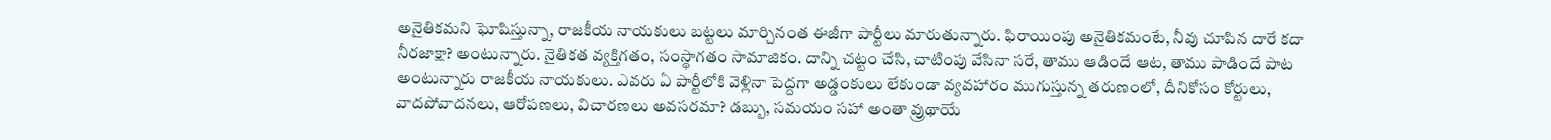అనైతికమని ఘోషిస్తున్నా, రాజకీయ నాయకులు బట్టలు మార్చినంత ఈజీగా పార్టీలు మారుతున్నారు. ఫిరాయింపు అనైతికమంటే, నీవు చూపిన దారే కదా నీరజాక్షా? అంటున్నారు. నైతికత వ్యక్తిగతం, సంస్థాగతం సామాజికం. దాన్ని చట్టం చేసి, చాటింపు వేసినా సరే, తాము ఆడిందే ఆట, తాము పాడిందే పాట అంటున్నారు రాజకీయ నాయకులు. ఎవరు ఏ పార్టీలోకి వెళ్లినా పెద్దగా అడ్డంకులు లేకుండా వ్యవహారం ముగుస్తున్న తరుణంలో, దీనికోసం కోర్టులు, వాదపోవాదనలు, ఆరోపణలు, విచారణలు అవసరమా? డబ్బు, సమయం సహా అంతా వ్రుథాయే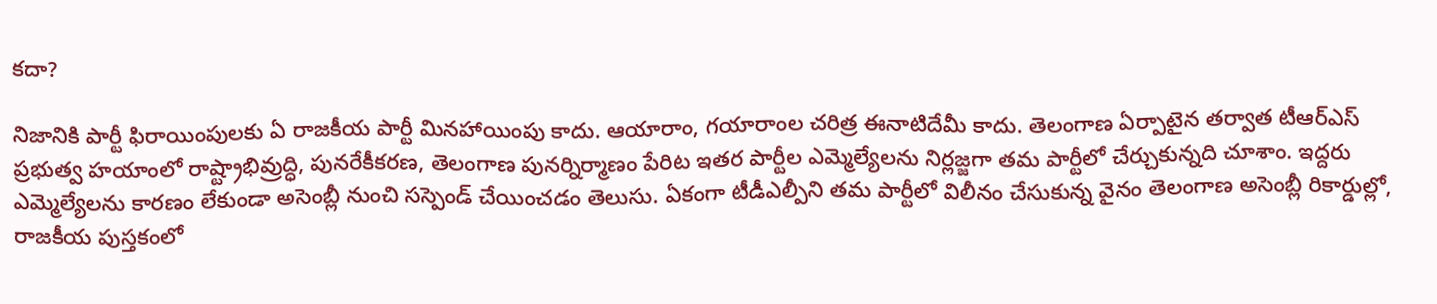కదా?

నిజానికి పార్టీ ఫిరాయింపులకు ఏ రాజకీయ పార్టీ మినహాయింపు కాదు. ఆయారాం, గయారాంల చరిత్ర ఈనాటిదేమీ కాదు. తెలంగాణ ఏర్పాటైన తర్వాత టీఆర్‌ఎస్‌ ప్రభుత్వ హయాంలో రాష్ట్రాభివ్రుద్ధి, పునరేకీకరణ, తెలంగాణ పునర్నిర్మాణం పేరిట ఇతర పార్టీల ఎమ్మెల్యేలను నిర్లజ్జగా తమ పార్టీలో చేర్చుకున్నది చూశాం. ఇద్దరు ఎమ్మెల్యేలను కారణం లేకుండా అసెంబ్లీ నుంచి సస్పెండ్‌ చేయించడం తెలుసు. ఏకంగా టీడీఎల్పీని తమ పార్టీలో విలీనం చేసుకున్న వైనం తెలంగాణ అసెంబ్లీ రికార్డుల్లో, రాజకీయ పుస్తకంలో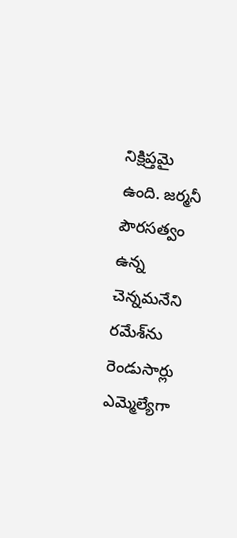నిక్షిప్తమై ఉంది. జర్మనీ పౌరసత్వం ఉన్న చెన్నమనేని రమేశ్‌ను రెండుసార్లు ఎమ్మెల్యేగా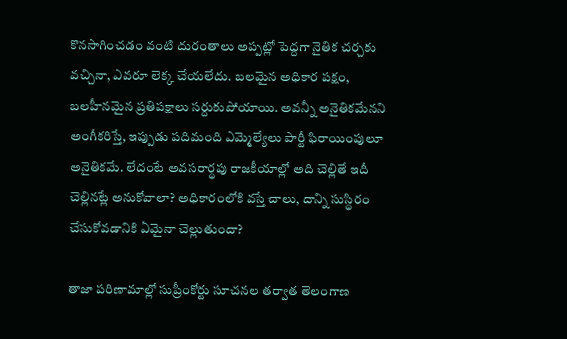కొనసాగించడం వంటి దురంతాలు అప్పట్లో పెద్దగా నైతిక చర్చకు వచ్చినా, ఎవరూ లెక్క చేయలేదు. బలమైన అధికార పక్షం, బలహీనమైన ప్రతిపక్షాలు సర్దుకుపోయాయి. అవన్నీ అనైతికమేనని అంగీకరిస్తే, ఇప్పుడు పదిమంది ఎమ్మెల్యేలు పార్టీ ఫిరాయింపులూ అనైతికమే. లేదంటే అవసరార్థపు రాజకీయాల్లో అది చెల్లితే ఇదీ చెల్లినట్లే అనుకోవాలా? అధికారంలోకి వస్తే చాలు, దాన్ని సుస్థిరం చేసుకోవడానికి ఏమైనా చెల్లుతుందా?

తాజా పరిణామాల్లో సుప్రీంకోర్టు సూచనల తర్వాత తెలంగాణ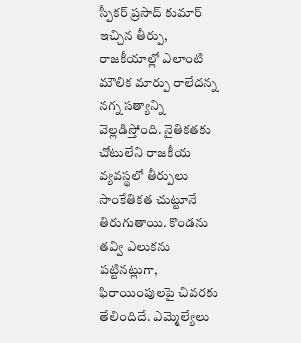స్పీకర్‌ ప్రసాద్ కుమార్ ఇచ్చిన తీర్పు, రాజకీయాల్లో ఎలాంటి మౌలిక మార్పు రాలేదన్న నగ్న సత్యాన్ని వెల్లడిస్తోంది. నైతికతకు చోటులేని రాజకీయ వ్యవస్థలో తీర్పులు సాంకేతికత చుట్టూనే తిరుగుతాయి. కొండను తవ్వి ఎలుకను పట్టినట్లుగా, ఫిరాయింపులపై చివరకు తేలిందిదే. ఎమ్మెల్యేలు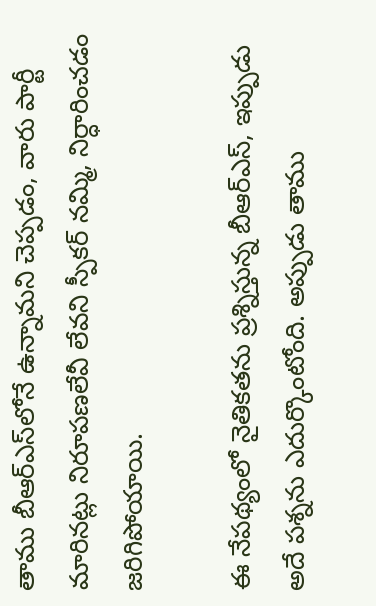తాము బీఆర్‌ఎస్‌లోనే ఉన్నామని చెప్పడం, వారు పార్టీ మారినట్లు నిరూపణలేవీ లేవని స్పీకర్‌ నమ్మి, నిర్ధారించడం జరిగిపోయాయి.

ఈ నేపథ్యంలో నైతికతను ప్రశ్నిస్తున్న బీఆర్‌ఎస్‌, ఇప్పుడు అదే పశ్నను ఎదుర్కొంటోంది. అప్పుడు తాము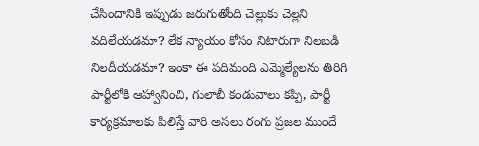చేసిందానికి ఇప్పుడు జరుగుతోంది చెల్లుకు చెల్లని వదిలేయడమా? లేక న్యాయం కోసం నిటారుగా నిలబడి నిలదీయడమా? ఇంకా ఈ పదిమంది ఎమ్మెల్యేలను తిరిగి పార్టీలోకి ఆహ్వానించి, గులాబీ కండువాలు కప్పి, పార్టీ కార్యక్రమాలకు పిలిస్తే వారి అసలు రంగు ప్రజల ముందే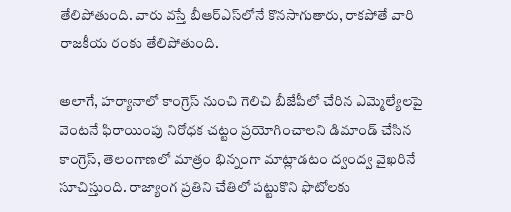తేలిపోతుంది. వారు వస్తే బీఆర్‌ఎస్‌లోనే కొనసాగుతారు, రాకపోతే వారి రాజకీయ రంకు తేలిపోతుంది.

అలాగే, హర్యానాలో కాంగ్రెస్‌ నుంచి గెలిచి బీజేపీలో చేరిన ఎమ్మెల్యేలపై వెంటనే ఫిరాయింపు నిరోధక చట్టం ప్రయోగించాలని డిమాండ్‌ చేసిన కాంగ్రెస్, తెలంగాణలో మాత్రం భిన్నంగా మాట్లాడటం ద్వంద్వ వైఖరినే సూచిస్తుంది. రాజ్యాంగ ప్రతిని చేతిలో పట్టుకొని ఫొటోలకు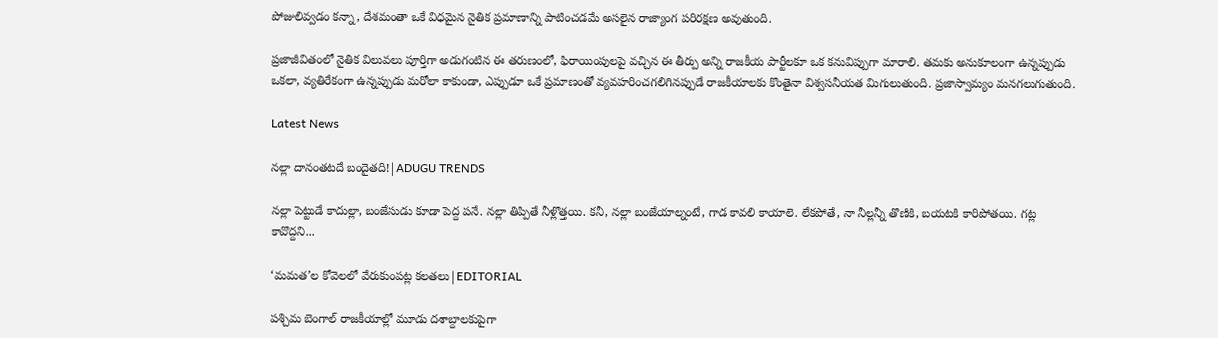పోజులివ్వడం కన్నా, దేశమంతా ఒకే విధమైన నైతిక ప్రమాణాన్ని పాటించడమే అసలైన రాజ్యాంగ పరిరక్షణ అవుతుంది.

ప్రజాజీవితంలో నైతిక విలువలు పూర్తిగా అడుగంటిన ఈ తరుణంలో, ఫిరాయింపులపై వచ్చిన ఈ తీర్పు అన్ని రాజకీయ పార్టీలకూ ఒక కనువిప్పుగా మారాలి. తమకు అనుకూలంగా ఉన్నప్పుడు ఒకలా, వ్యతిరేకంగా ఉన్నప్పుడు మరోలా కాకుండా, ఎప్పుడూ ఒకే ప్రమాణంతో వ్యవహరించగలిగినప్పుడే రాజకీయాలకు కొంతైనా విశ్వసనీయత మిగులుతుంది. ప్రజాస్వామ్యం మనగలుగుతుంది.

Latest News

నల్లా దానంతటదే బందైతది!|ADUGU TRENDS

నల్లా పెట్టుడే కాదుల్లా, బంజేసుడు కూడా పెద్ద పనే. నల్లా తిప్పితే నీళ్లొత్తయి. కనీ, నల్లా బంజేయాల్నంటే, గాడ కావలి కాయాలె. లేకపోతే, నా నీల్లన్నీ తొణికి, బయటకి కారిపోతయి. గట్ల కావొద్దని...

‘మమత’ల కోవెలలో వేరుకుంపట్ల కలతలు|EDITORIAL

పశ్చిమ బెంగాల్ రాజకీయాల్లో మూడు దశాబ్దాలకుపైగా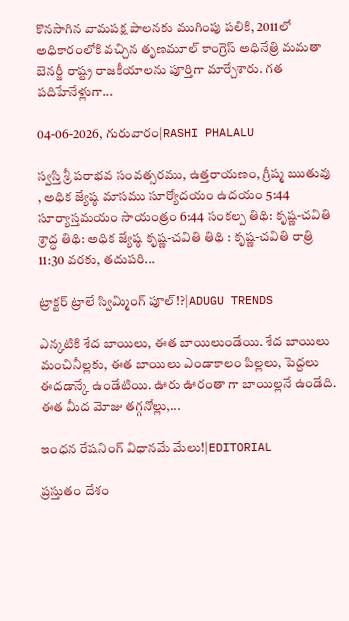కొనసాగిన వామపక్ష పాలనకు ముగింపు పలికి, 2011లో అధికారంలోకి వచ్చిన తృణమూల్ కాంగ్రెస్ అధినేత్రి మమతా బెనర్జీ రాష్ట్ర రాజకీయాలను పూర్తిగా మార్చేశారు. గత పదిహేనేళ్లుగా...

04-06-2026, గురువారం|RASHI PHALALU

స్వస్తి శ్రీ పరాభవ సంవత్సరము, ఉత్తరాయణం, గ్రీష్మ ఋతువు , అధిక జ్యేష్ఠ మాసము సూర్యోదయం ఉదయం 5:44 సూర్యాస్తమయం సాయంత్రం 6:44 సంకల్ప తిథి: కృష్ణ-చవితి శ్రాద్ధ తిథి: అధిక జ్యేష్ఠ కృష్ణ-చవితి తిథి : కృష్ణ-చవితి రాత్రి 11:30 వరకు, తదుపరి...

ట్రాక్టర్ ట్రాలే స్విమ్మింగ్ పూల్!?|ADUGU TRENDS

ఎన్కటికి శేద బాయిలు, ఈత బాయిలుండేయి. శేద బాయిలు మంచినీల్లకు, ఈత బాయిలు ఎండాకాలం పిల్లలు, పెద్దలు ఈదడాన్కే ఉండేటియి. ఊరు ఊరంతా గా బాయిల్లనే ఉండేది. ఈత మీద మోజు తగ్గనోల్లు,...

ఇంధన రేషనింగ్ విధానమే మేలు!|EDITORIAL

ప్రస్తుతం దేశం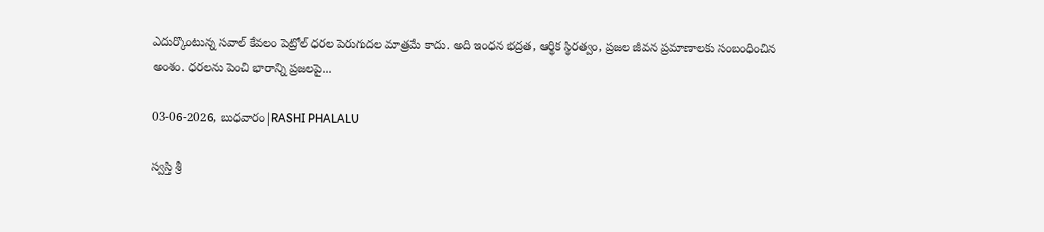ఎదుర్కొంటున్న సవాల్ కేవలం పెట్రోల్ ధరల పెరుగుదల మాత్రమే కాదు. అది ఇంధన భద్రత, ఆర్థిక స్థిరత్వం, ప్రజల జీవన ప్రమాణాలకు సంబంధించిన అంశం. ధరలను పెంచి భారాన్ని ప్రజలపై...

03-06-2026, బుధవారం|RASHI PHALALU

స్వస్తి శ్రీ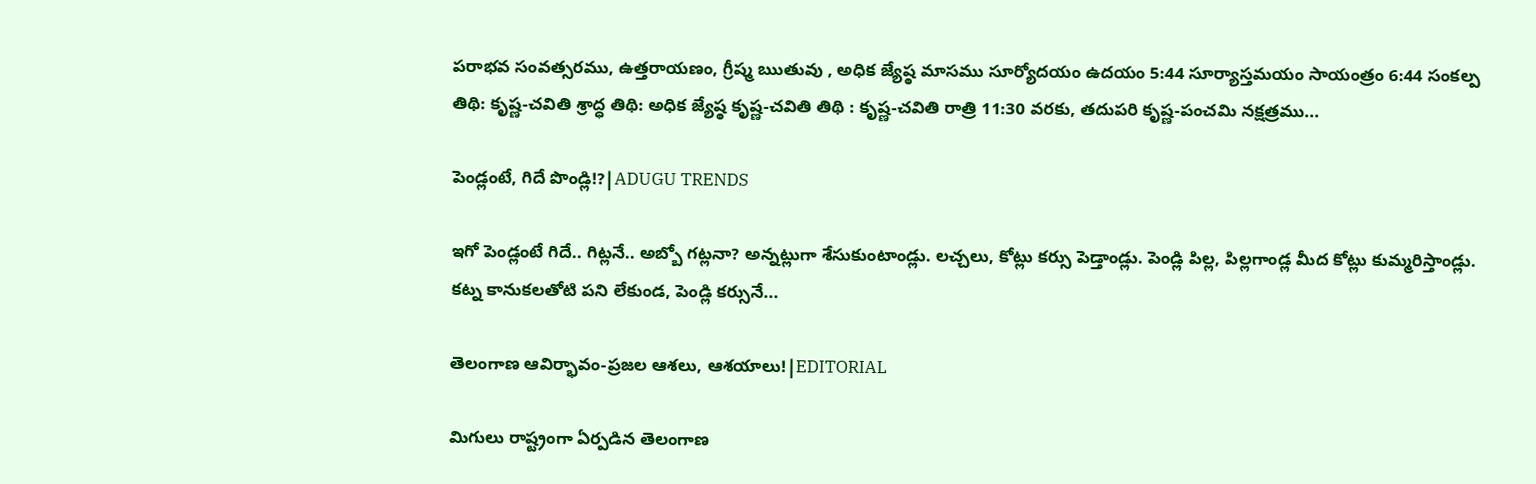పరాభవ సంవత్సరము, ఉత్తరాయణం, గ్రీష్మ ఋతువు , అధిక జ్యేష్ఠ మాసము సూర్యోదయం ఉదయం 5:44 సూర్యాస్తమయం సాయంత్రం 6:44 సంకల్ప తిథి: కృష్ణ-చవితి శ్రాద్ధ తిథి: అధిక జ్యేష్ఠ కృష్ణ-చవితి తిథి : కృష్ణ-చవితి రాత్రి 11:30 వరకు, తదుపరి కృష్ణ-పంచమి నక్షత్రము...

పెండ్లంటే, గిదే పొండ్లి!?|ADUGU TRENDS

ఇగో పెండ్లంటే గిదే.. గిట్లనే.. అబ్బో గట్లనా? అన్నట్లుగా శేసుకుంటాండ్లు. లచ్చలు, కోట్లు కర్సు పెడ్తాండ్లు. పెండ్లి పిల్ల, పిల్లగాండ్ల మీద కోట్లు కుమ్మరిస్తాండ్లు. కట్న కానుకలతోటి పని లేకుండ, పెండ్లి కర్సునే...

తెలంగాణ ఆవిర్భావం-ప్రజల ఆశలు, ఆశయాలు!|EDITORIAL

మిగులు రాష్ట్రంగా ఏర్పడిన తెలంగాణ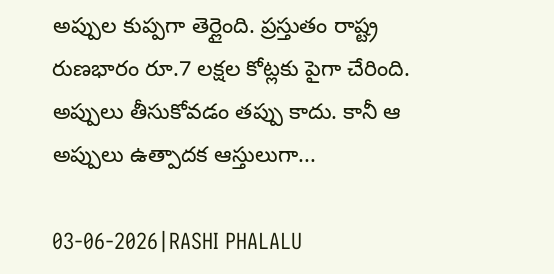అప్పుల కుప్పగా తెర్లైంది. ప్రస్తుతం రాష్ట్ర రుణభారం రూ.7 లక్షల కోట్లకు పైగా చేరింది. అప్పులు తీసుకోవడం తప్పు కాదు. కానీ ఆ అప్పులు ఉత్పాదక ఆస్తులుగా...

03-06-2026|RASHI PHALALU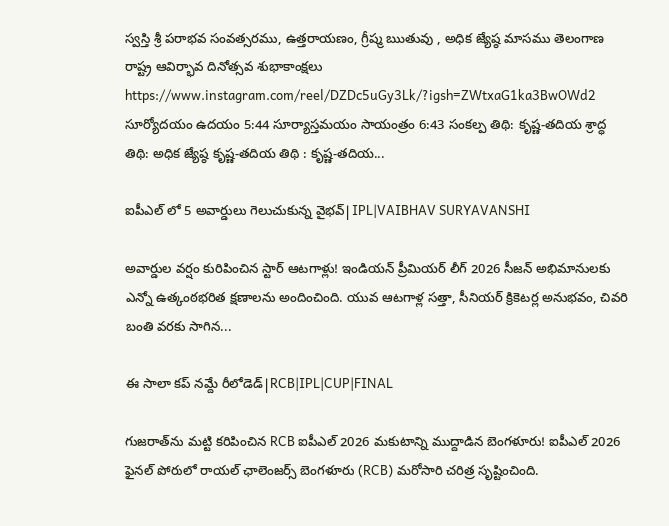స్వస్తి శ్రీ పరాభవ సంవత్సరము, ఉత్తరాయణం, గ్రీష్మ ఋతువు , అధిక జ్యేష్ఠ మాసము తెలంగాణ రాష్ట్ర ఆవిర్భావ దినోత్సవ శుభాకాంక్షలు https://www.instagram.com/reel/DZDc5uGy3Lk/?igsh=ZWtxaG1ka3BwOWd2 సూర్యోదయం ఉదయం 5:44 సూర్యాస్తమయం సాయంత్రం 6:43 సంకల్ప తిథి: కృష్ణ-తదియ శ్రాద్ధ తిథి: అధిక జ్యేష్ఠ కృష్ణ-తదియ తిథి : కృష్ణ-తదియ...

ఐపీఎల్ లో 5 అవార్డులు గెలుచుకున్న వైభవ్|IPL|VAIBHAV SURYAVANSHI

అవార్డుల వర్షం కురిపించిన స్టార్ ఆటగాళ్లు! ఇండియన్ ప్రీమియర్ లీగ్ 2026 సీజన్ అభిమానులకు ఎన్నో ఉత్కంఠభరిత క్షణాలను అందించింది. యువ ఆటగాళ్ల సత్తా, సీనియర్ క్రికెటర్ల అనుభవం, చివరి బంతి వరకు సాగిన...

ఈ సాలా కప్ నమ్దే రీలోడెడ్|RCB|IPL|CUP|FINAL

గుజరాత్‌ను మట్టి కరిపించిన RCB ఐపీఎల్ 2026 మకుటాన్ని ముద్దాడిన బెంగళూరు! ఐపీఎల్ 2026 ఫైనల్ పోరులో రాయల్ ఛాలెంజర్స్ బెంగళూరు (RCB) మరోసారి చరిత్ర సృష్టించింది.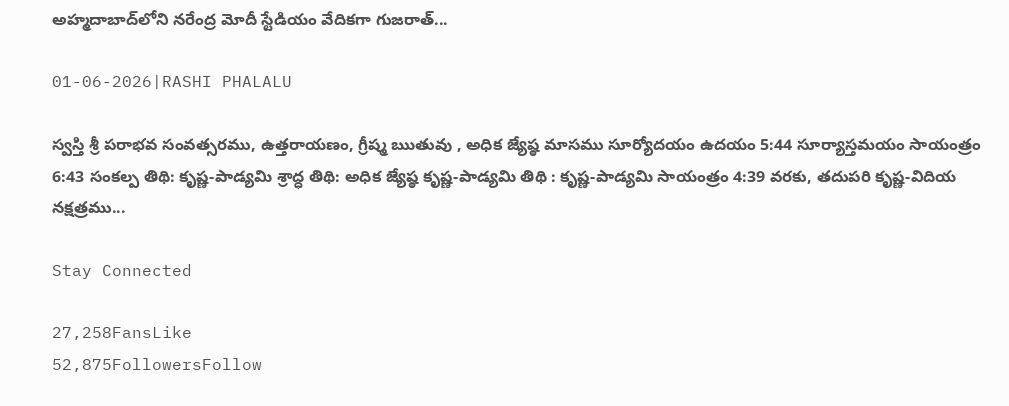అహ్మదాబాద్‌లోని నరేంద్ర మోదీ స్టేడియం వేదికగా గుజరాత్...

01-06-2026|RASHI PHALALU

స్వస్తి శ్రీ పరాభవ సంవత్సరము, ఉత్తరాయణం, గ్రీష్మ ఋతువు , అధిక జ్యేష్ఠ మాసము సూర్యోదయం ఉదయం 5:44 సూర్యాస్తమయం సాయంత్రం 6:43 సంకల్ప తిథి: కృష్ణ-పాడ్యమి శ్రాద్ధ తిథి: అధిక జ్యేష్ఠ కృష్ణ-పాడ్యమి తిథి : కృష్ణ-పాడ్యమి సాయంత్రం 4:39 వరకు, తదుపరి కృష్ణ-విదియ నక్షత్రము...

Stay Connected

27,258FansLike
52,875FollowersFollow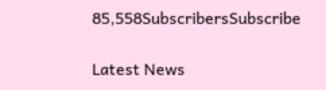85,558SubscribersSubscribe

Latest News